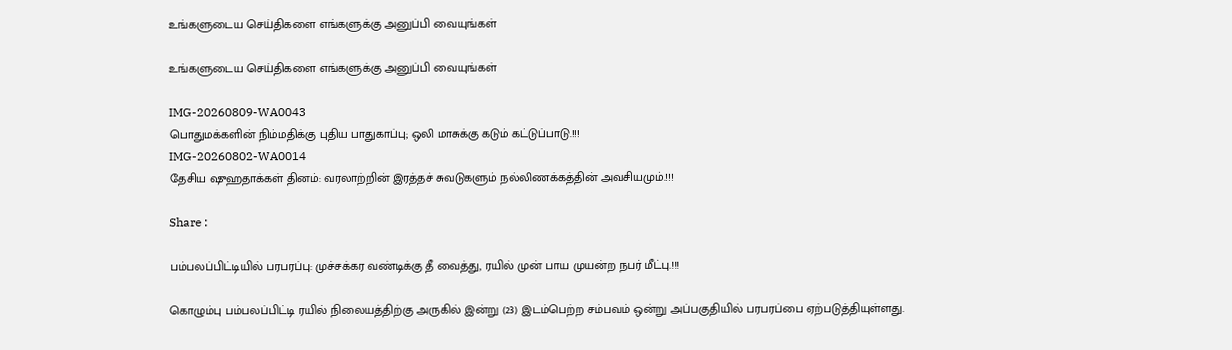உங்களுடைய செய்திகளை எங்களுக்கு அனுப்பி வையுங்கள்

உங்களுடைய செய்திகளை எங்களுக்கு அனுப்பி வையுங்கள்

IMG-20260809-WA0043
பொதுமக்களின் நிம்மதிக்கு புதிய பாதுகாப்பு; ஒலி மாசுக்கு கடும் கட்டுப்பாடு.!!!
IMG-20260802-WA0014
தேசிய ஷுஹதாக்கள் தினம்: வரலாற்றின் இரத்தச் சுவடுகளும் நல்லிணக்கத்தின் அவசியமும்.!!!

Share :

பம்பலப்பிட்டியில் பரபரப்பு: முச்சக்கர வண்டிக்கு தீ வைத்து, ரயில் முன் பாய முயன்ற நபர் மீட்பு.!!!

கொழும்பு பம்பலப்பிட்டி ரயில் நிலையத்திற்கு அருகில் இன்று (23) இடம்பெற்ற சம்பவம் ஒன்று அப்பகுதியில் பரபரப்பை ஏற்படுத்தியுள்ளது.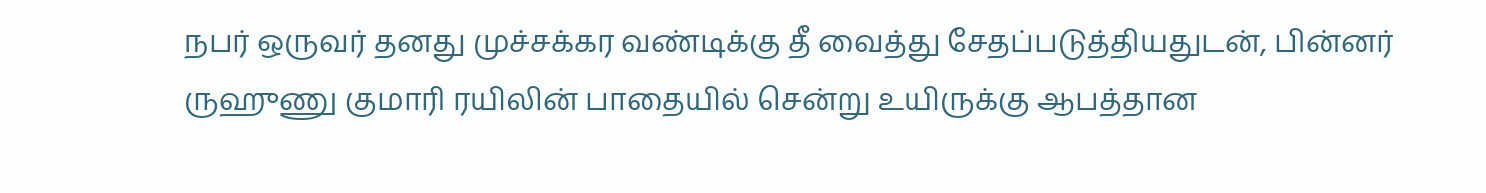நபர் ஒருவர் தனது முச்சக்கர வண்டிக்கு தீ வைத்து சேதப்படுத்தியதுடன், பின்னர் ருஹுணு குமாரி ரயிலின் பாதையில் சென்று உயிருக்கு ஆபத்தான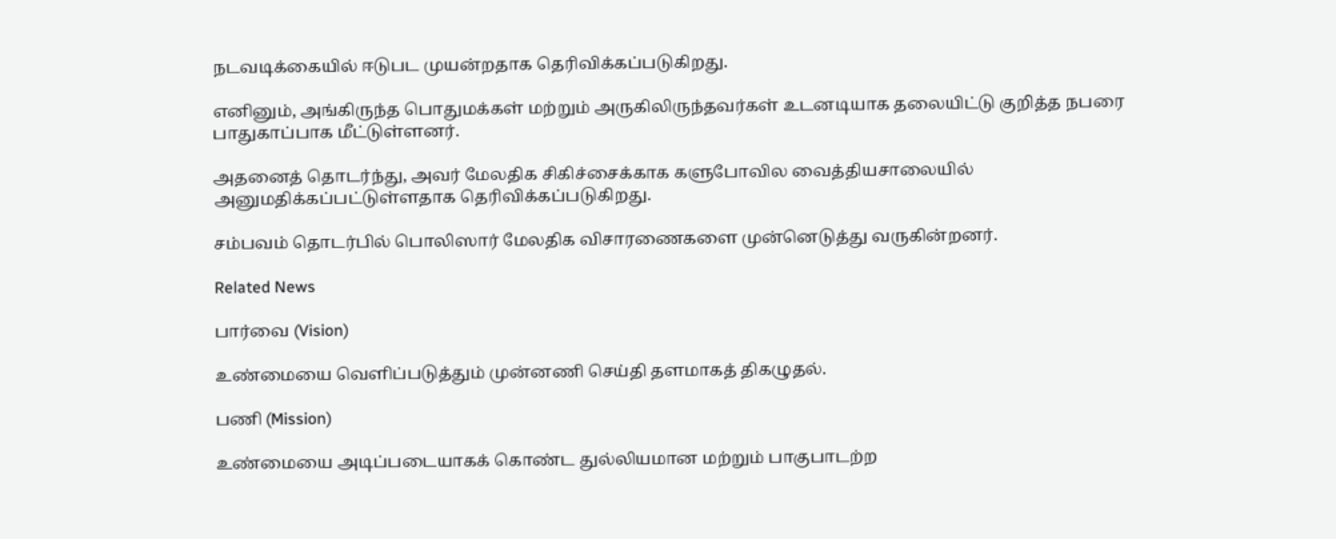நடவடிக்கையில் ஈடுபட முயன்றதாக தெரிவிக்கப்படுகிறது.

எனினும், அங்கிருந்த பொதுமக்கள் மற்றும் அருகிலிருந்தவர்கள் உடனடியாக தலையிட்டு குறித்த நபரை பாதுகாப்பாக மீட்டுள்ளனர்.

அதனைத் தொடர்ந்து, அவர் மேலதிக சிகிச்சைக்காக களுபோவில வைத்தியசாலையில் அனுமதிக்கப்பட்டுள்ளதாக தெரிவிக்கப்படுகிறது.

சம்பவம் தொடர்பில் பொலிஸார் மேலதிக விசாரணைகளை முன்னெடுத்து வருகின்றனர்.

Related News

பார்வை (Vision)

உண்மையை வெளிப்படுத்தும் முன்னணி செய்தி தளமாகத் திகழுதல்.

பணி (Mission)

உண்மையை அடிப்படையாகக் கொண்ட துல்லியமான மற்றும் பாகுபாடற்ற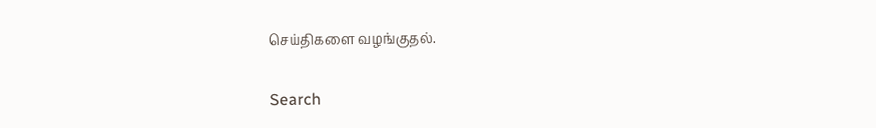செய்திகளை வழங்குதல்.

Search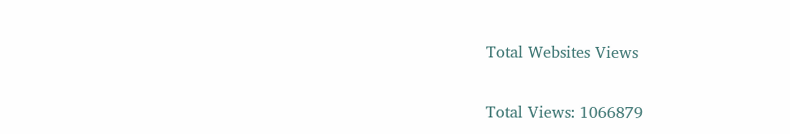Total Websites Views

Total Views: 1066879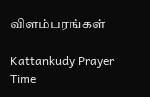விளம்பரங்கள்

Kattankudy Prayer Time